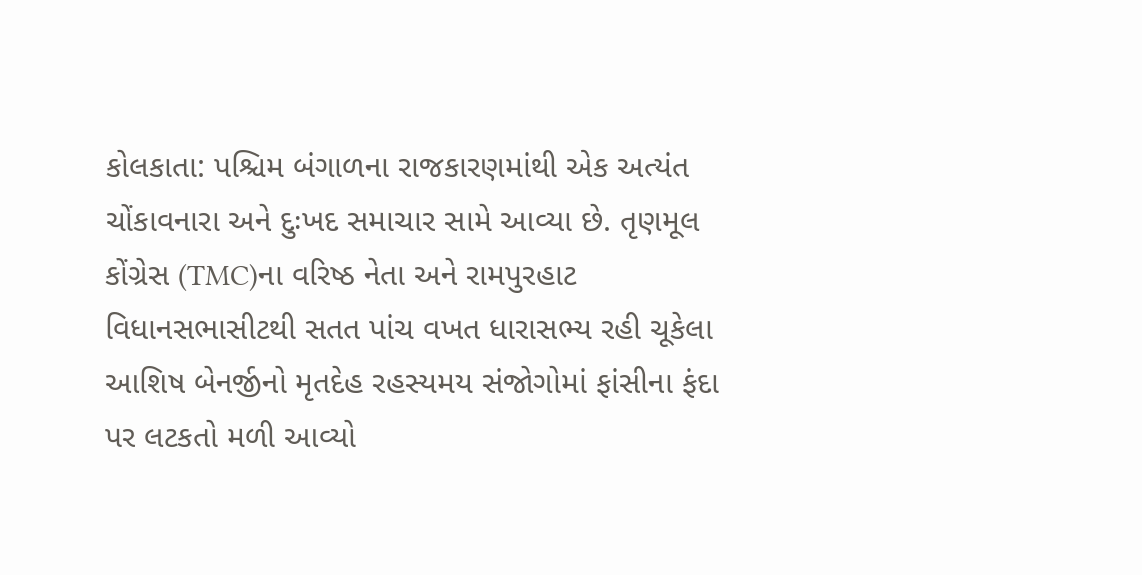કોલકાતા: પશ્ચિમ બંગાળના રાજકારણમાંથી એક અત્યંત ચોંકાવનારા અને દુઃખદ સમાચાર સામે આવ્યા છે. તૃણમૂલ કોંગ્રેસ (TMC)ના વરિષ્ઠ નેતા અને રામપુરહાટ વિધાનસભાસીટથી સતત પાંચ વખત ધારાસભ્ય રહી ચૂકેલા આશિષ બેનર્જીનો મૃતદેહ રહસ્યમય સંજોગોમાં ફાંસીના ફંદા પર લટકતો મળી આવ્યો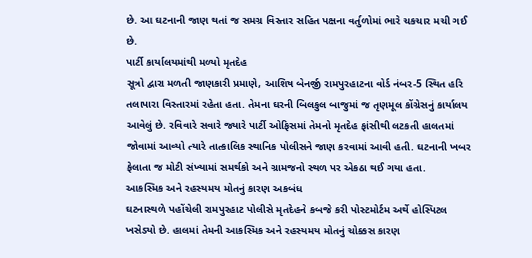છે. આ ઘટનાની જાણ થતાં જ સમગ્ર વિસ્તાર સહિત પક્ષના વર્તુળોમાં ભારે ચકચાર મચી ગઈ છે.
પાર્ટી કાર્યાલયમાંથી મળ્યો મૃતદેહ
સૂત્રો દ્વારા મળતી જાણકારી પ્રમાણે, આશિષ બેનર્જી રામપુરહાટના વોર્ડ નંબર-5 સ્થિત હરિ તલાપારા વિસ્તારમાં રહેતા હતા. તેમના ઘરની બિલકુલ બાજુમાં જ તૃણમૂલ કોંગ્રેસનું કાર્યાલય આવેલું છે. રવિવારે સવારે જ્યારે પાર્ટી ઓફિસમાં તેમનો મૃતદેહ ફાંસીથી લટકતી હાલતમાં જોવામાં આવ્યો ત્યારે તાત્કાલિક સ્થાનિક પોલીસને જાણ કરવામાં આવી હતી. ઘટનાની ખબર ફેલાતા જ મોટી સંખ્યામાં સમર્થકો અને ગ્રામજનો સ્થળ પર એકઠા થઈ ગયા હતા.
આકસ્મિક અને રહસ્યમય મોતનું કારણ અકબંધ
ઘટનાસ્થળે પહોંચેલી રામપુરહાટ પોલીસે મૃતદેહને કબજે કરી પોસ્ટમોર્ટમ અર્થે હોસ્પિટલ ખસેડ્યો છે. હાલમાં તેમની આકસ્મિક અને રહસ્યમય મોતનું ચોક્કસ કારણ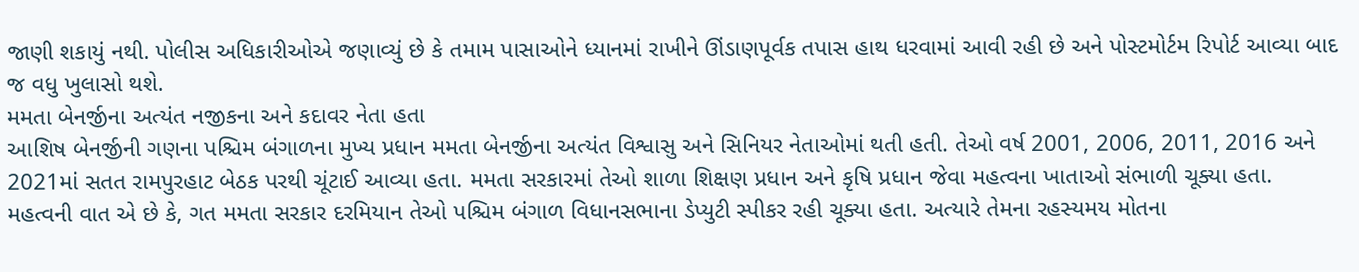જાણી શકાયું નથી. પોલીસ અધિકારીઓએ જણાવ્યું છે કે તમામ પાસાઓને ધ્યાનમાં રાખીને ઊંડાણપૂર્વક તપાસ હાથ ધરવામાં આવી રહી છે અને પોસ્ટમોર્ટમ રિપોર્ટ આવ્યા બાદ જ વધુ ખુલાસો થશે.
મમતા બેનર્જીના અત્યંત નજીકના અને કદાવર નેતા હતા
આશિષ બેનર્જીની ગણના પશ્ચિમ બંગાળના મુખ્ય પ્રધાન મમતા બેનર્જીના અત્યંત વિશ્વાસુ અને સિનિયર નેતાઓમાં થતી હતી. તેઓ વર્ષ 2001, 2006, 2011, 2016 અને 2021માં સતત રામપુરહાટ બેઠક પરથી ચૂંટાઈ આવ્યા હતા. મમતા સરકારમાં તેઓ શાળા શિક્ષણ પ્રધાન અને કૃષિ પ્રધાન જેવા મહત્વના ખાતાઓ સંભાળી ચૂક્યા હતા. મહત્વની વાત એ છે કે, ગત મમતા સરકાર દરમિયાન તેઓ પશ્ચિમ બંગાળ વિધાનસભાના ડેપ્યુટી સ્પીકર રહી ચૂક્યા હતા. અત્યારે તેમના રહસ્યમય મોતના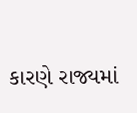કારણે રાજ્યમાં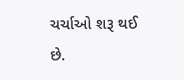ચર્ચાઓ શરૂ થઈ છે.